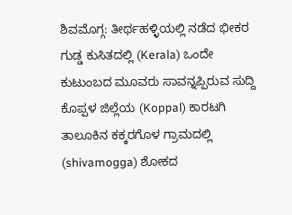ಶಿವಮೊಗ್ಗ: ತೀರ್ಥಹಳ್ಳಿಯಲ್ಲಿ ನಡೆದ ಭೀಕರ ಗುಡ್ಡ ಕುಸಿತದಲ್ಲಿ (Kerala) ಒಂದೇ ಕುಟುಂಬದ ಮೂವರು ಸಾವನ್ನಪ್ಪಿರುವ ಸುದ್ದಿ ಕೊಪ್ಪಳ ಜಿಲ್ಲೆಯ (Koppal) ಕಾರಟಗಿ ತಾಲೂಕಿನ ಕಕ್ಕರಗೊಳ ಗ್ರಾಮದಲ್ಲಿ (shivamogga) ಶೋಕದ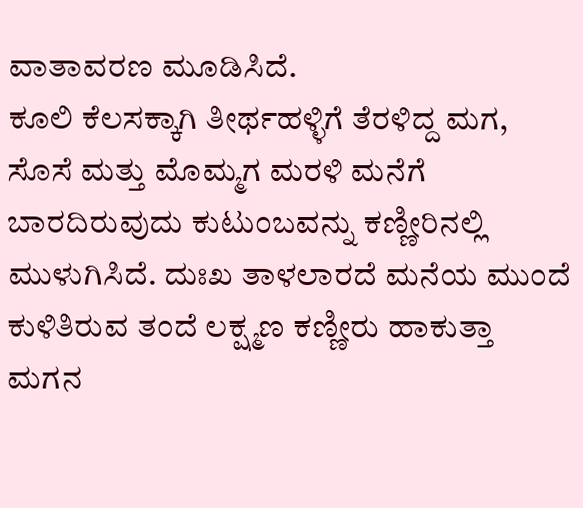ವಾತಾವರಣ ಮೂಡಿಸಿದೆ.
ಕೂಲಿ ಕೆಲಸಕ್ಕಾಗಿ ತೀರ್ಥಹಳ್ಳಿಗೆ ತೆರಳಿದ್ದ ಮಗ, ಸೊಸೆ ಮತ್ತು ಮೊಮ್ಮಗ ಮರಳಿ ಮನೆಗೆ ಬಾರದಿರುವುದು ಕುಟುಂಬವನ್ನು ಕಣ್ಣೀರಿನಲ್ಲಿ ಮುಳುಗಿಸಿದೆ. ದುಃಖ ತಾಳಲಾರದೆ ಮನೆಯ ಮುಂದೆ ಕುಳಿತಿರುವ ತಂದೆ ಲಕ್ಷ್ಮಣ ಕಣ್ಣೀರು ಹಾಕುತ್ತಾ ಮಗನ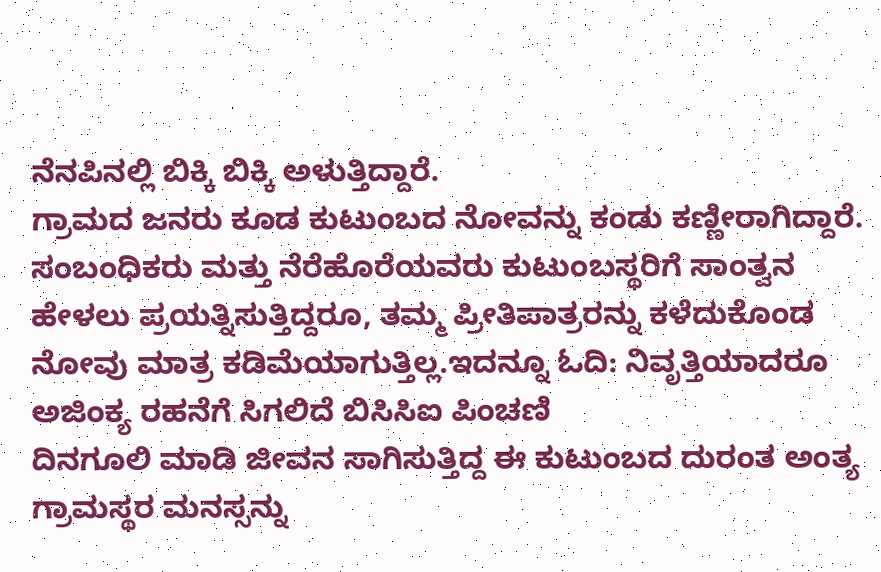ನೆನಪಿನಲ್ಲಿ ಬಿಕ್ಕಿ ಬಿಕ್ಕಿ ಅಳುತ್ತಿದ್ದಾರೆ.
ಗ್ರಾಮದ ಜನರು ಕೂಡ ಕುಟುಂಬದ ನೋವನ್ನು ಕಂಡು ಕಣ್ಣೀರಾಗಿದ್ದಾರೆ. ಸಂಬಂಧಿಕರು ಮತ್ತು ನೆರೆಹೊರೆಯವರು ಕುಟುಂಬಸ್ಥರಿಗೆ ಸಾಂತ್ವನ ಹೇಳಲು ಪ್ರಯತ್ನಿಸುತ್ತಿದ್ದರೂ, ತಮ್ಮ ಪ್ರೀತಿಪಾತ್ರರನ್ನು ಕಳೆದುಕೊಂಡ ನೋವು ಮಾತ್ರ ಕಡಿಮೆಯಾಗುತ್ತಿಲ್ಲ.ಇದನ್ನೂ ಓದಿ: ನಿವೃತ್ತಿಯಾದರೂ ಅಜಿಂಕ್ಯ ರಹನೆಗೆ ಸಿಗಲಿದೆ ಬಿಸಿಸಿಐ ಪಿಂಚಣಿ
ದಿನಗೂಲಿ ಮಾಡಿ ಜೀವನ ಸಾಗಿಸುತ್ತಿದ್ದ ಈ ಕುಟುಂಬದ ದುರಂತ ಅಂತ್ಯ ಗ್ರಾಮಸ್ಥರ ಮನಸ್ಸನ್ನು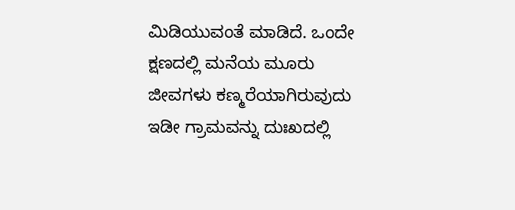ಮಿಡಿಯುವಂತೆ ಮಾಡಿದೆ. ಒಂದೇ ಕ್ಷಣದಲ್ಲಿ ಮನೆಯ ಮೂರು ಜೀವಗಳು ಕಣ್ಮರೆಯಾಗಿರುವುದು ಇಡೀ ಗ್ರಾಮವನ್ನು ದುಃಖದಲ್ಲಿ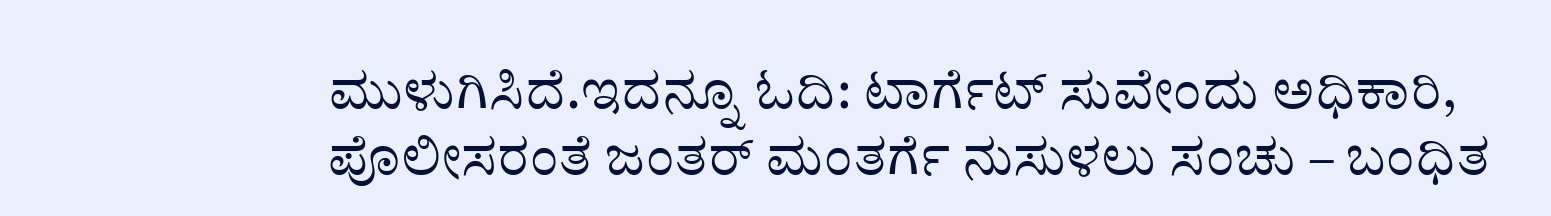ಮುಳುಗಿಸಿದೆ.ಇದನ್ನೂ ಓದಿ: ಟಾರ್ಗೆಟ್ ಸುವೇಂದು ಅಧಿಕಾರಿ, ಪೊಲೀಸರಂತೆ ಜಂತರ್ ಮಂತರ್ಗೆ ನುಸುಳಲು ಸಂಚು – ಬಂಧಿತ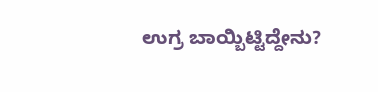ಉಗ್ರ ಬಾಯ್ಬಿಟ್ಟಿದ್ದೇನು?